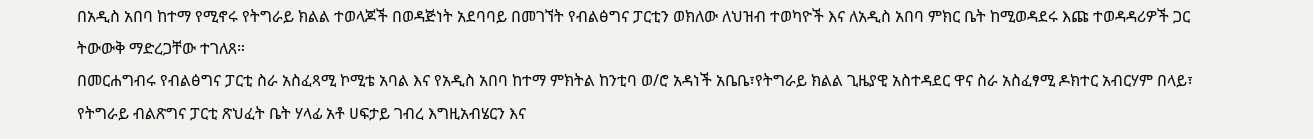በአዲስ አበባ ከተማ የሚኖሩ የትግራይ ክልል ተወላጆች በወዳጅነት አደባባይ በመገኘት የብልፅግና ፓርቲን ወክለው ለህዝብ ተወካዮች እና ለአዲስ አበባ ምክር ቤት ከሚወዳደሩ እጩ ተወዳዳሪዎች ጋር ትውውቅ ማድረጋቸው ተገለጸ።
በመርሐግብሩ የብልፅግና ፓርቲ ስራ አስፈጻሚ ኮሚቴ አባል እና የአዲስ አበባ ከተማ ምክትል ከንቲባ ወ/ሮ አዳነች አቤቤ፣የትግራይ ክልል ጊዜያዊ አስተዳደር ዋና ስራ አስፈፃሚ ዶክተር አብርሃም በላይ፣ የትግራይ ብልጽግና ፓርቲ ጽህፈት ቤት ሃላፊ አቶ ሀፍታይ ገብረ እግዚአብሄርን እና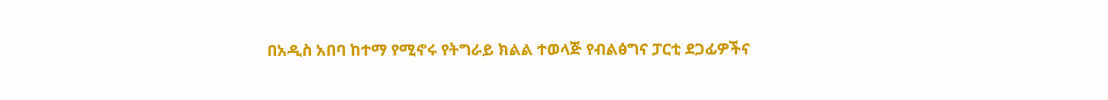በአዲስ አበባ ከተማ የሚኖሩ የትግራይ ክልል ተወላጅ የብልፅግና ፓርቲ ደጋፊዎችና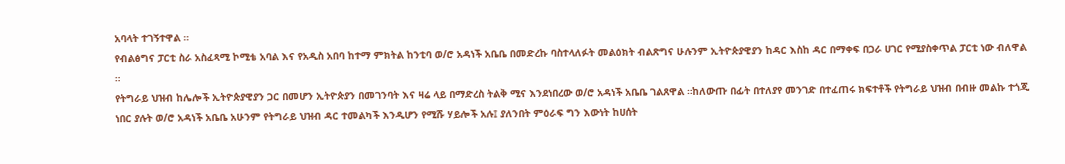አባላት ተገኝተዋል ።
የብልፅግና ፓርቲ ስራ አስፈጻሚ ኮሚቴ አባል እና የአዲስ አበባ ከተማ ምክትል ከንቲባ ወ/ሮ አዳነች አቤቤ በመድረኩ ባስተላለፉት መልዕክት ብልጽግና ሁሉንም ኢትዮጵያዊያን ከዳር እስከ ዳር በማቀፍ በጋራ ሀገር የሚያስቀጥል ፓርቲ ነው ብለዋል ።
የትግራይ ህዝብ ከሌሎች ኢትዮጵያዊያን ጋር በመሆን ኢትዮጵያን በመገንባት እና ዛሬ ላይ በማድረስ ትልቅ ሚና እንደነበረው ወ/ሮ አዳነች አቤቤ ገልጸዋል ።ከለውጡ በፊት በተለያየ መንገድ በተፈጠሩ ክፍተቶች የትግራይ ህዝብ በብዙ መልኩ ተጎጂ ነበር ያሉት ወ/ሮ አዳነች አቤቤ አሁንም የትግራይ ህዝብ ዳር ተመልካች እንዲሆን የሚሹ ሃይሎች አሉ፤ ያለንበት ምዕራፍ ግን እውነት ከሀሰት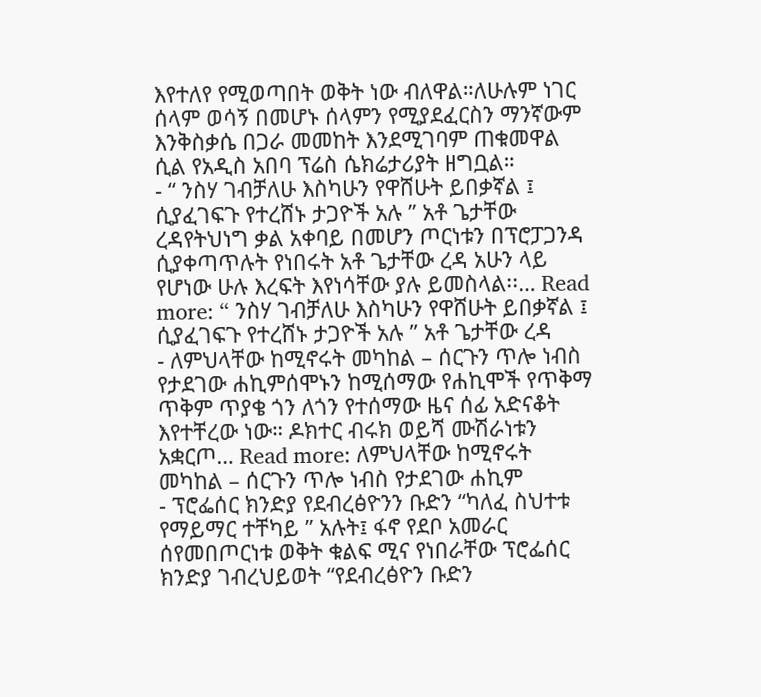እየተለየ የሚወጣበት ወቅት ነው ብለዋል።ለሁሉም ነገር ሰላም ወሳኝ በመሆኑ ሰላምን የሚያደፈርስን ማንኛውም እንቅስቃሴ በጋራ መመከት እንደሚገባም ጠቁመዋል ሲል የአዲስ አበባ ፕሬስ ሴክሬታሪያት ዘግቧል።
- “ ንስሃ ገብቻለሁ እስካሁን የዋሸሁት ይበቃኛል ፤ ሲያፈገፍጉ የተረሸኑ ታጋዮች አሉ ” አቶ ጌታቸው ረዳየትህነግ ቃል አቀባይ በመሆን ጦርነቱን በፕሮፓጋንዳ ሲያቀጣጥሉት የነበሩት አቶ ጌታቸው ረዳ አሁን ላይ የሆነው ሁሉ እረፍት እየነሳቸው ያሉ ይመስላል፡፡… Read more: “ ንስሃ ገብቻለሁ እስካሁን የዋሸሁት ይበቃኛል ፤ ሲያፈገፍጉ የተረሸኑ ታጋዮች አሉ ” አቶ ጌታቸው ረዳ
- ለምህላቸው ከሚኖሩት መካከል – ሰርጉን ጥሎ ነብስ የታደገው ሐኪምሰሞኑን ከሚሰማው የሐኪሞች የጥቅማ ጥቅም ጥያቄ ጎን ለጎን የተሰማው ዜና ሰፊ አድናቆት እየተቸረው ነው። ዶክተር ብሩክ ወይሻ ሙሽራነቱን አቋርጦ… Read more: ለምህላቸው ከሚኖሩት መካከል – ሰርጉን ጥሎ ነብስ የታደገው ሐኪም
- ፕሮፌሰር ክንድያ የደብረፅዮንን ቡድን “ካለፈ ስህተቱ የማይማር ተቸካይ ” አሉት፤ ፋኖ የደቦ አመራር ሰየመበጦርነቱ ወቅት ቁልፍ ሚና የነበራቸው ፕሮፌሰር ክንድያ ገብረህይወት “የደብረፅዮን ቡድን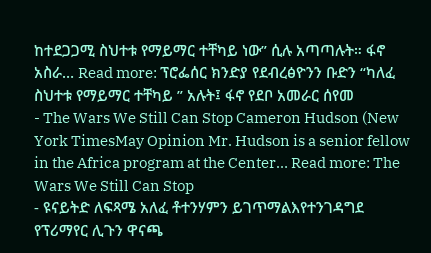ከተደጋጋሚ ስህተቱ የማይማር ተቸካይ ነው” ሲሉ አጣጣሉት። ፋኖ አስራ… Read more: ፕሮፌሰር ክንድያ የደብረፅዮንን ቡድን “ካለፈ ስህተቱ የማይማር ተቸካይ ” አሉት፤ ፋኖ የደቦ አመራር ሰየመ
- The Wars We Still Can Stop Cameron Hudson (New York TimesMay Opinion Mr. Hudson is a senior fellow in the Africa program at the Center… Read more: The Wars We Still Can Stop
- ዩናይትድ ለፍጻሜ አለፈ ቶተንሃምን ይገጥማልእየተንገዳግደ የፕሪማየር ሊጉን ዋናጫ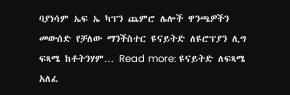ባያነሳም ኤፍ ኤ ካፕን ጨምሮ ሌሎች ዋንጫዎችን መውሰድ የቻለው ማንችስተር ዩናይትድ ለዩሮፕያን ሊግ ፍጻሜ ከቶትንሃም… Read more: ዩናይትድ ለፍጻሜ አለፈ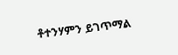ቶተንሃምን ይገጥማል